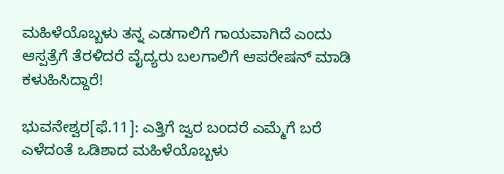ಮಹಿಳೆಯೊಬ್ಬಳು ತನ್ನ ಎಡಗಾಲಿಗೆ ಗಾಯವಾಗಿದೆ ಎಂದು ಆಸ್ಪತ್ರೆಗೆ ತೆರಳಿದರೆ ವೈದ್ಯರು ಬಲಗಾಲಿಗೆ ಆಪರೇಷನ್‌ ಮಾಡಿ ಕಳುಹಿಸಿದ್ದಾರೆ!

ಭುವನೇಶ್ವರ[ಫೆ.11]: ಎತ್ತಿಗೆ ಜ್ವರ ಬಂದರೆ ಎಮ್ಮೆಗೆ ಬರೆ ಎಳೆದಂತೆ ಒಡಿಶಾದ ಮಹಿಳೆಯೊಬ್ಬಳು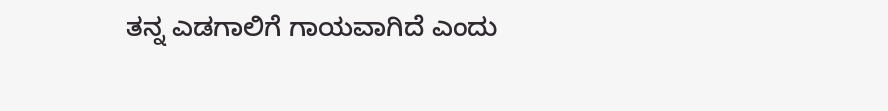ತನ್ನ ಎಡಗಾಲಿಗೆ ಗಾಯವಾಗಿದೆ ಎಂದು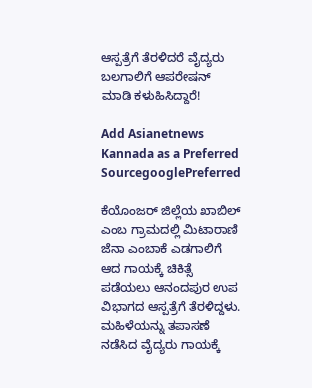ಆಸ್ಪತ್ರೆಗೆ ತೆರಳಿದರೆ ವೈದ್ಯರು ಬಲಗಾಲಿಗೆ ಆಪರೇಷನ್‌ ಮಾಡಿ ಕಳುಹಿಸಿದ್ದಾರೆ!

Add Asianetnews Kannada as a Preferred SourcegooglePreferred

ಕೆಯೊಂಜರ್‌ ಜಿಲ್ಲೆಯ ಖಾಬಿಲ್‌ ಎಂಬ ಗ್ರಾಮದಲ್ಲಿ ಮಿಟಾರಾಣಿ ಜೆನಾ ಎಂಬಾಕೆ ಎಡಗಾಲಿಗೆ ಆದ ಗಾಯಕ್ಕೆ ಚಿಕಿತ್ಸೆ ಪಡೆಯಲು ಆನಂದಪುರ ಉಪ ವಿಭಾಗದ ಆಸ್ಪತ್ರೆಗೆ ತೆರಳಿದ್ದಳು. ಮಹಿಳೆಯನ್ನು ತಪಾಸಣೆ ನಡೆಸಿದ ವೈದ್ಯರು ಗಾಯಕ್ಕೆ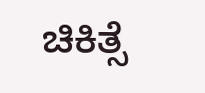ಚಿಕಿತ್ಸೆ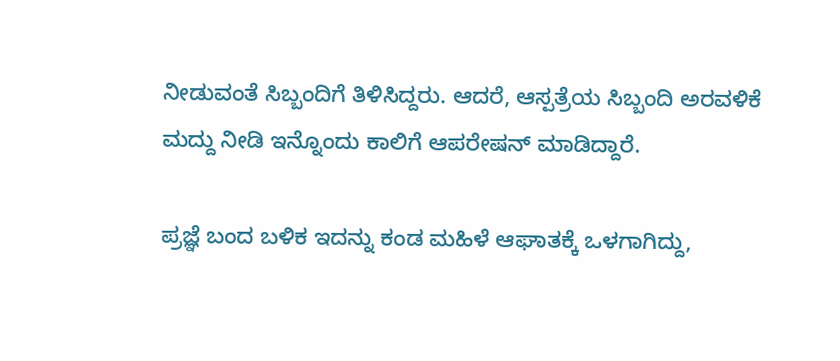ನೀಡುವಂತೆ ಸಿಬ್ಬಂದಿಗೆ ತಿಳಿಸಿದ್ದರು. ಆದರೆ, ಆಸ್ಪತ್ರೆಯ ಸಿಬ್ಬಂದಿ ಅರವಳಿಕೆ ಮದ್ದು ನೀಡಿ ಇನ್ನೊಂದು ಕಾಲಿಗೆ ಆಪರೇಷನ್‌ ಮಾಡಿದ್ದಾರೆ.

ಪ್ರಜ್ಞೆ ಬಂದ ಬಳಿಕ ಇದನ್ನು ಕಂಡ ಮಹಿಳೆ ಆಘಾತಕ್ಕೆ ಒಳಗಾಗಿದ್ದು,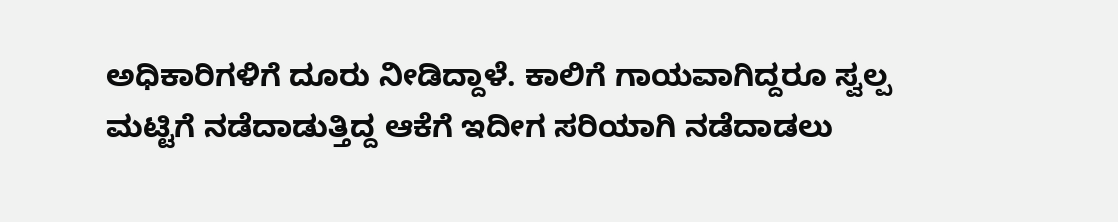ಅಧಿಕಾರಿಗಳಿಗೆ ದೂರು ನೀಡಿದ್ದಾಳೆ. ಕಾಲಿಗೆ ಗಾಯವಾಗಿದ್ದರೂ ಸ್ವಲ್ಪ ಮಟ್ಟಿಗೆ ನಡೆದಾಡುತ್ತಿದ್ದ ಆಕೆಗೆ ಇದೀಗ ಸರಿಯಾಗಿ ನಡೆದಾಡಲು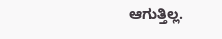ಆಗುತ್ತಿಲ್ಲ.